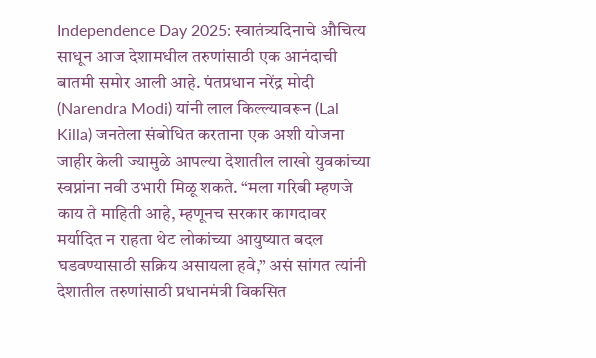Independence Day 2025: स्वातंत्र्यदिनाचे औचित्य साधून आज देशामधील तरुणांसाठी एक आनंदाची बातमी समोर आली आहे. पंतप्रधान नरेंद्र मोदी (Narendra Modi) यांनी लाल किल्ल्यावरून (Lal Killa) जनतेला संबोधित करताना एक अशी योजना जाहीर केली ज्यामुळे आपल्या देशातील लाखो युवकांच्या स्वप्नांना नवी उभारी मिळू शकते. “मला गरिबी म्हणजे काय ते माहिती आहे, म्हणूनच सरकार कागदावर मर्यादित न राहता थेट लोकांच्या आयुष्यात बदल घडवण्यासाठी सक्रिय असायला हवे,” असं सांगत त्यांनी देशातील तरुणांसाठी प्रधानमंत्री विकसित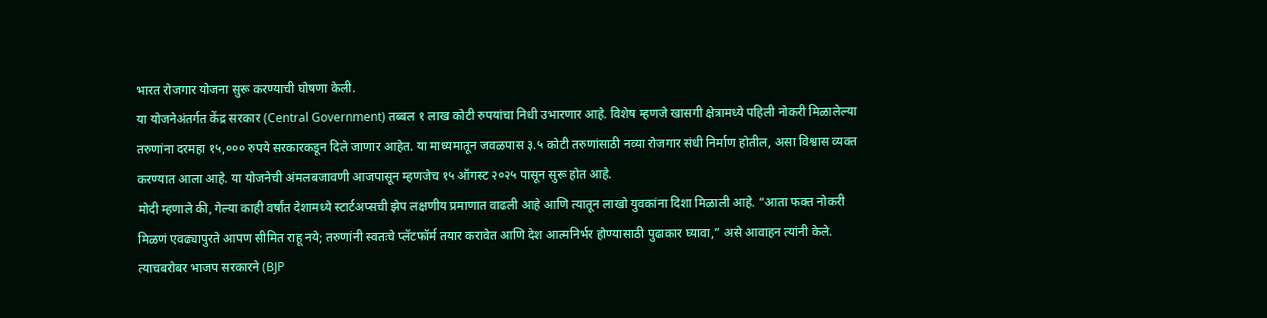भारत रोजगार योजना सुरू करण्याची घोषणा केली.
या योजनेअंतर्गत केंद्र सरकार (Central Government) तब्बल १ लाख कोटी रुपयांचा निधी उभारणार आहे. विशेष म्हणजे खासगी क्षेत्रामध्ये पहिली नोकरी मिळालेल्या तरुणांना दरमहा १५,००० रुपये सरकारकडून दिले जाणार आहेत. या माध्यमातून जवळपास ३.५ कोटी तरुणांसाठी नव्या रोजगार संधी निर्माण होतील, असा विश्वास व्यक्त करण्यात आला आहे. या योजनेची अंमलबजावणी आजपासून म्हणजेच १५ ऑगस्ट २०२५ पासून सुरू होत आहे.
मोदी म्हणाले की, गेल्या काही वर्षांत देशामध्ये स्टार्टअप्सची झेप लक्षणीय प्रमाणात वाढली आहे आणि त्यातून लाखो युवकांना दिशा मिळाली आहे. “आता फक्त नोकरी मिळणं एवढ्यापुरते आपण सीमित राहू नये; तरुणांनी स्वतःचे प्लॅटफॉर्म तयार करावेत आणि देश आत्मनिर्भर होण्यासाठी पुढाकार घ्यावा,” असे आवाहन त्यांनी केले.
त्याचबरोबर भाजप सरकारने (BJP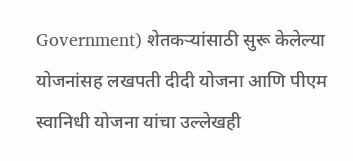Government) शेतकऱ्यांसाठी सुरू केलेल्या योजनांसह लखपती दीदी योजना आणि पीएम स्वानिधी योजना यांचा उल्लेखही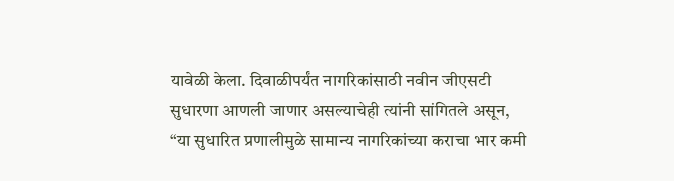यावेळी केला. दिवाळीपर्यंत नागरिकांसाठी नवीन जीएसटी सुधारणा आणली जाणार असल्याचेही त्यांनी सांगितले असून, “या सुधारित प्रणालीमुळे सामान्य नागरिकांच्या कराचा भार कमी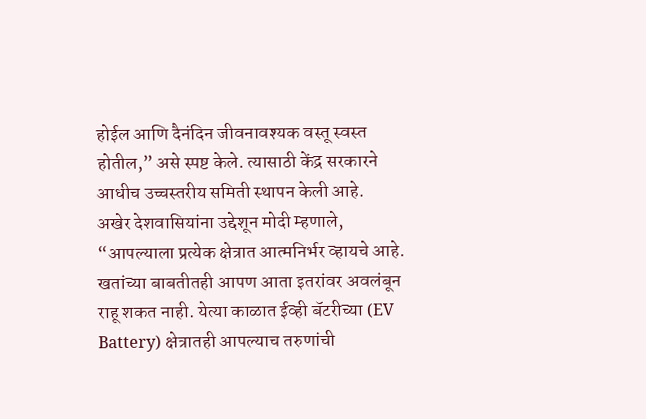होईल आणि दैनंदिन जीवनावश्यक वस्तू स्वस्त होतील,” असे स्पष्ट केले. त्यासाठी केंद्र सरकारने आधीच उच्चस्तरीय समिती स्थापन केली आहे.
अखेर देशवासियांना उद्देशून मोदी म्हणाले, “आपल्याला प्रत्येक क्षेत्रात आत्मनिर्भर व्हायचे आहे. खतांच्या बाबतीतही आपण आता इतरांवर अवलंबून राहू शकत नाही. येत्या काळात ईव्ही बॅटरीच्या (EV Battery) क्षेत्रातही आपल्याच तरुणांची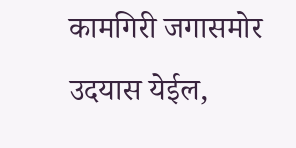कामगिरी जगासमोर उदयास येईल,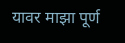यावर माझा पूर्ण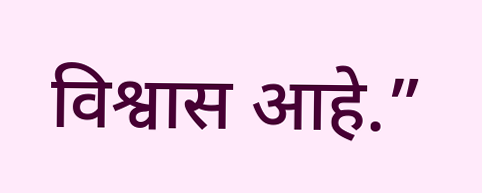विश्वास आहे.”